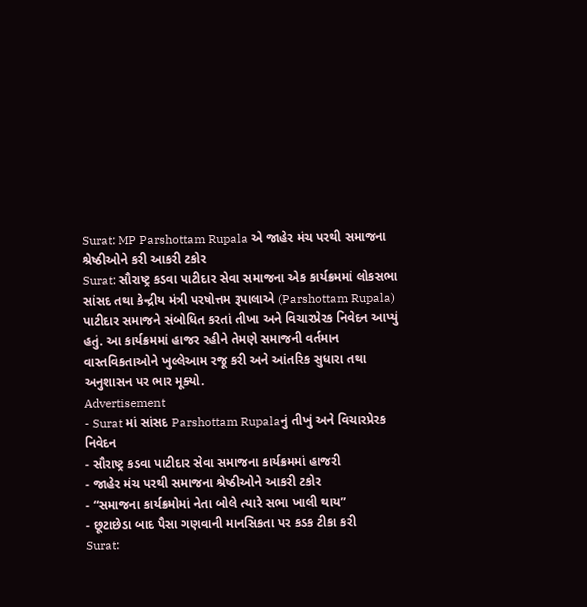Surat: MP Parshottam Rupala એ જાહેર મંચ પરથી સમાજના શ્રેષ્ઠીઓને કરી આકરી ટકોર
Surat: સૌરાષ્ટ્ર કડવા પાટીદાર સેવા સમાજના એક કાર્યક્રમમાં લોકસભા સાંસદ તથા કેન્દ્રીય મંત્રી પરષોત્તમ રૂપાલાએ (Parshottam Rupala) પાટીદાર સમાજને સંબોધિત કરતાં તીખા અને વિચારપ્રેરક નિવેદન આપ્યું હતું. આ કાર્યક્રમમાં હાજર રહીને તેમણે સમાજની વર્તમાન વાસ્તવિકતાઓને ખુલ્લેઆમ રજૂ કરી અને આંતરિક સુધારા તથા અનુશાસન પર ભાર મૂક્યો.
Advertisement
- Surat માં સાંસદ Parshottam Rupalaનું તીખું અને વિચારપ્રેરક નિવેદન
- સૌરાષ્ટ્ર કડવા પાટીદાર સેવા સમાજના કાર્યક્રમમાં હાજરી
- જાહેર મંચ પરથી સમાજના શ્રેષ્ઠીઓને આકરી ટકોર
- “સમાજના કાર્યક્રમોમાં નેતા બોલે ત્યારે સભા ખાલી થાય”
- છૂટાછેડા બાદ પૈસા ગણવાની માનસિકતા પર કડક ટીકા કરી
Surat: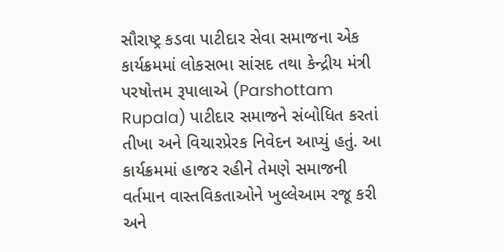સૌરાષ્ટ્ર કડવા પાટીદાર સેવા સમાજના એક કાર્યક્રમમાં લોકસભા સાંસદ તથા કેન્દ્રીય મંત્રી પરષોત્તમ રૂપાલાએ (Parshottam Rupala) પાટીદાર સમાજને સંબોધિત કરતાં તીખા અને વિચારપ્રેરક નિવેદન આપ્યું હતું. આ કાર્યક્રમમાં હાજર રહીને તેમણે સમાજની વર્તમાન વાસ્તવિકતાઓને ખુલ્લેઆમ રજૂ કરી અને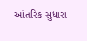આંતરિક સુધારા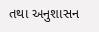તથા અનુશાસન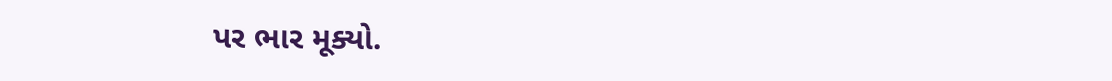પર ભાર મૂક્યો.